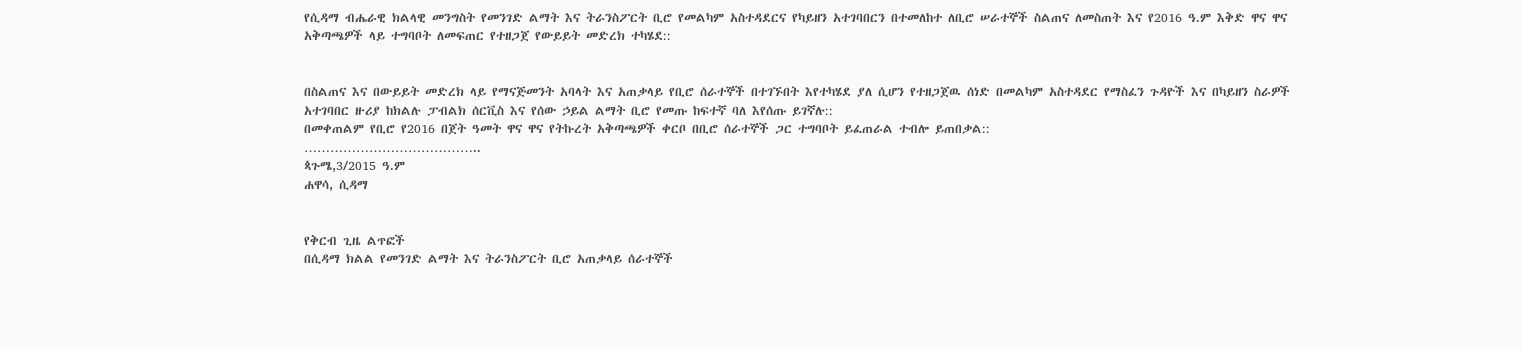የሲዳማ ብሔራዊ ክልላዊ መንግስት የመንገድ ልማት እና ትራንስፖርት ቢሮ የመልካም አስተዳደርና የካይዘን አተገባበርን በተመለከተ ለቢሮ ሠራተኞች ስልጠና ለመስጠት እና የ2016 ዓ.ም እቅድ ዋና ዋና አቅጣጫዎች ላይ ተግባቦት ለመፍጠር የተዘጋጀ የውይይት መድረክ ተካሄደ::


በስልጠና እና በውይይት መድረክ ላይ የማናጅመንት አባላት እና አጠቃላይ የቢሮ ሰራተኞች በተገኙበት እየተካሄደ ያለ ሲሆን የተዘጋጀዉ ሰነድ በመልካም አስተዳደር የማስፈን ጉዳዮች እና በካይዘን ስራዎች አተገባበር ዙሪያ ከክልሉ ፓብልክ ሰርቪስ እና የሰው ኃይል ልማት ቢሮ የመጡ ከፍተኛ ባለ እየሰጡ ይገኛሉ::
በመቀጠልም የቢሮ የ2016 በጀት ዓመት ዋና ዋና የትኩረት አቅጣጫዎች ቀርቦ በቢሮ ሰራተኞች ጋር ተግባቦት ይፈጠራል ተብሎ ይጠበቃል::
…………………………………..
ጳጉሜ,3/2015 ዓ.ም
ሐዋሳ, ሲዳማ


የቅርብ ጊዜ ልጥፎች
በሲዳማ ክልል የመንገድ ልማት እና ትራንስፖርት ቢሮ አጠቃላይ ሰራተኞች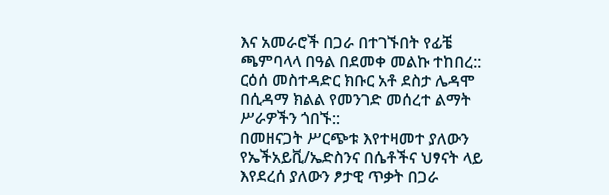እና አመራሮች በጋራ በተገኙበት የፊቼ ጫምባላላ በዓል በደመቀ መልኩ ተከበረ::
ርዕሰ መስተዳድር ክቡር አቶ ደስታ ሌዳሞ በሲዳማ ክልል የመንገድ መሰረተ ልማት ሥራዎችን ጎበኙ::
በመዘናጋት ሥርጭቱ እየተዛመተ ያለውን የኤችአይቪ/ኤድስንና በሴቶችና ህፃናት ላይ እየደረሰ ያለውን ፆታዊ ጥቃት በጋራ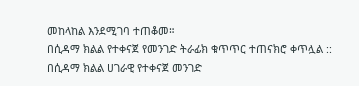መከላከል እንደሚገባ ተጠቆመ።
በሲዳማ ክልል የተቀናጀ የመንገድ ትራፊክ ቁጥጥር ተጠናክሮ ቀጥሏል ::
በሲዳማ ክልል ሀገራዊ የተቀናጀ መንገድ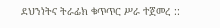ደህንነትና ትራፊክ ቁጥጥር ሥራ ተጀመረ ::